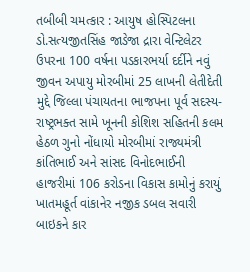તબીબી ચમત્કાર : આયુષ હોસ્પિટલના ડો.સત્યજીતસિંહ જાડેજા દ્રારા વેન્ટિલેટર ઉપરના 100 વર્ષના પડકારભર્યા દર્દીને નવું જીવન અપાયુ મોરબીમાં 25 લાખની લેતીદેતી મુદ્દે જિલ્લા પંચાયતના ભાજપના પૂર્વ સદસ્ય-રાષ્ટ્રભક્ત સામે ખૂનની કોશિશ સહિતની કલમ હેઠળ ગુનો નોંધાયો મોરબીમાં રાજ્યમંત્રી કાંતિભાઈ અને સાંસદ વિનોદભાઈની હાજરીમાં 106 કરોડના વિકાસ કામોનું કરાયું ખાતમહૂર્ત વાંકાનેર નજીક ડબલ સવારી બાઇકને કાર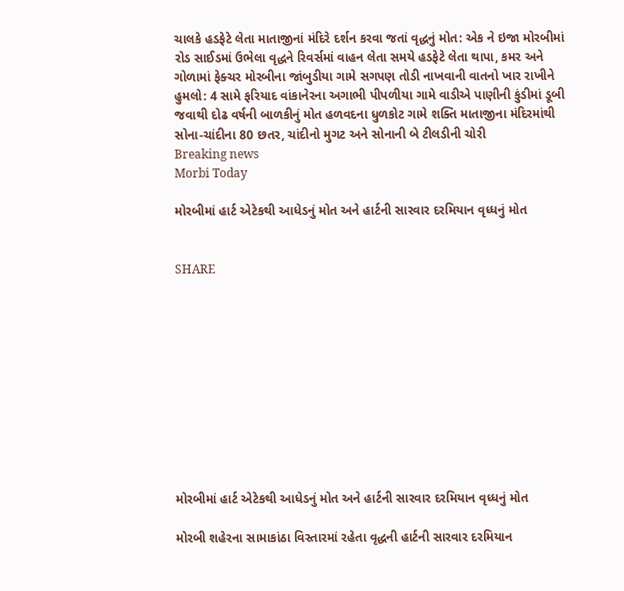ચાલકે હડફેટે લેતા માતાજીનાં મંદિરે દર્શન કરવા જતાં વૃદ્ધનું મોત: એક ને ઇજા મોરબીમાં રોડ સાઈડમાં ઉભેલા વૃદ્ધને રિવર્સમાં વાહન લેતા સમયે હડફેટે લેતા થાપા, કમર અને ગોળામાં ફેક્ચર મોરબીના જાંબુડીયા ગામે સગપણ તોડી નાખવાની વાતનો ખાર રાખીને હુમલો: 4 સામે ફરિયાદ વાંકાનેરના અગાભી પીપળીયા ગામે વાડીએ પાણીની કુંડીમાં ડૂબી જવાથી દોઢ વર્ષની બાળકીનું મોત હળવદના ધુળકોટ ગામે શક્તિ માતાજીના મંદિરમાંથી સોના-ચાંદીના 80 છતર, ચાંદીનો મુગટ અને સોનાની બે ટીલડીની ચોરી
Breaking news
Morbi Today

મોરબીમાં હાર્ટ એટેકથી આધેડનું મોત અને હાર્ટની સારવાર દરમિયાન વૃધ્ધનું મોત


SHARE











મોરબીમાં હાર્ટ એટેકથી આધેડનું મોત અને હાર્ટની સારવાર દરમિયાન વૃધ્ધનું મોત

મોરબી શહેરના સામાકાંઠા વિસ્તારમાં રહેતા વૃદ્ધની હાર્ટની સારવાર દરમિયાન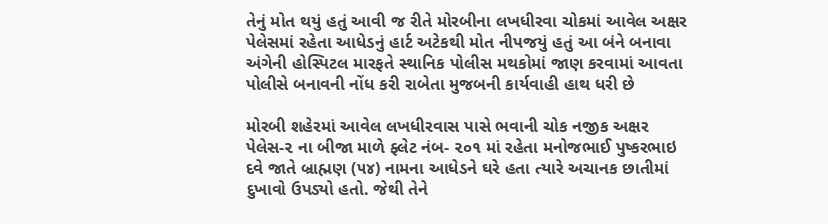તેનું મોત થયું હતું આવી જ રીતે મોરબીના લખધીરવા ચોકમાં આવેલ અક્ષર પેલેસમાં રહેતા આધેડનું હાર્ટ અટેકથી મોત નીપજયું હતું આ બંને બનાવા અંગેની હોસ્પિટલ મારફતે સ્થાનિક પોલીસ મથકોમાં જાણ કરવામાં આવતા પોલીસે બનાવની નોંધ કરી રાબેતા મુજબની કાર્યવાહી હાથ ધરી છે

મોરબી શહેરમાં આવેલ લખધીરવાસ પાસે ભવાની ચોક નજીક અક્ષર પેલેસ-૨ ના બીજા માળે ફ્લેટ નંબ- ૨૦૧ માં રહેતા મનોજભાઈ પુષ્કરભાઇ દવે જાતે બ્રાહ્મણ (૫૪) નામના આધેડને ઘરે હતા ત્યારે અચાનક છાતીમાં દુખાવો ઉપડ્યો હતો. જેથી તેને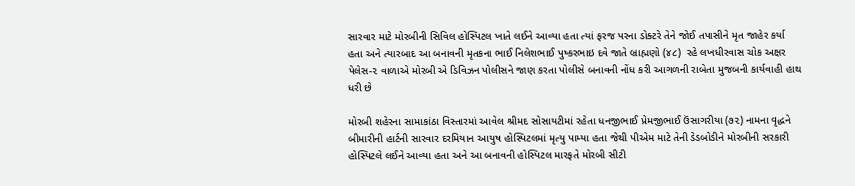સારવાર માટે મોરબીની સિવિલ હોસ્પિટલ ખાતે લઈને આવ્યા હતા ત્યાં ફરજ પરના ડોક્ટરે તેને જોઈ તપાસીને મૃત જાહેર કર્યા હતા અને ત્યારબાદ આ બનાવની મૃતકના ભાઈ નિલેશભાઈ પુષ્કરભાઇ દવે જાતે બ્રાહ્મણો (૪૮)  રહે લખધીરવાસ ચોક અક્ષર પેલેસ-૨ વાળાએ મોરબી એ ડિવિઝન પોલીસને જાણ કરતા પોલીસે બનાવની નોંધ કરી આગળની રાબેતા મુજબની કાર્યવાહી હાથ ધરી છે

મોરબી શહેરના સામાકાંઠા વિસ્તારમાં આવેલ શ્રીમદ સોસાયટીમાં રહેતા ધનજીભાઈ પ્રેમજીભાઈ ઉંસાગરીયા (૭૨) નામના વૃદ્ધને બીમારીની હાર્ટની સારવાર દરમિયાન આયુષ હોસ્પિટલમાં મૃત્યુ પામ્યા હતા જેથી પીએમ માટે તેની ડેડબોડીને મોરબીની સરકારી હોસ્પિટલે લઈને આવ્યા હતા અને આ બનાવની હોસ્પિટલ મારફતે મોરબી સીટી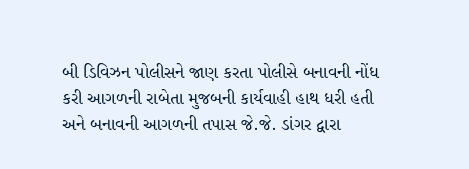બી ડિવિઝન પોલીસને જાણ કરતા પોલીસે બનાવની નોંધ કરી આગળની રાબેતા મુજબની કાર્યવાહી હાથ ધરી હતી અને બનાવની આગળની તપાસ જે.જે. ડાંગર દ્વારા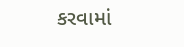કરવામાં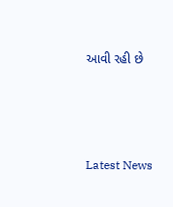આવી રહી છે






Latest News